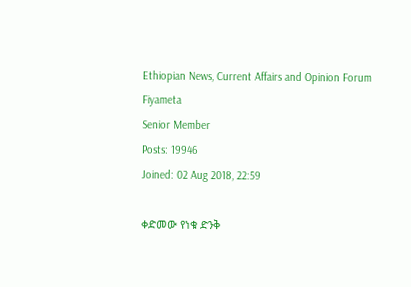Ethiopian News, Current Affairs and Opinion Forum
Fiyameta
Senior Member
Posts: 19946
Joined: 02 Aug 2018, 22:59

ቀድመው የነቁ ድንቅ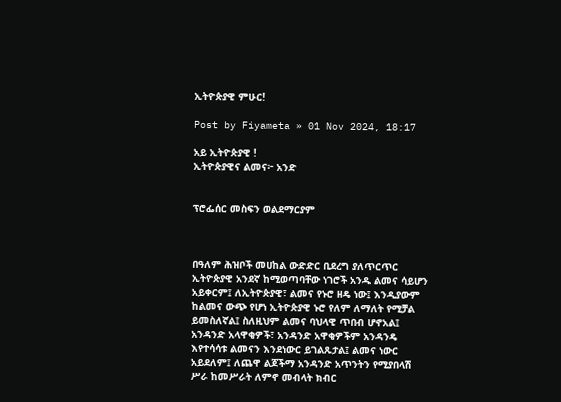ኢትዮጵያዊ ምሁር!

Post by Fiyameta » 01 Nov 2024, 18:17

አይ ኢትዮጵያዊ !
ኢትዮጵያዊና ልመና፦ አንድ


ፕሮፌሰር መስፍን ወልደማርያም



በዓለም ሕዝቦች መሀከል ውድድር ቢደረግ ያለጥርጥር ኢትዮጵያዊ አንደኛ ከሚወጣባቸው ነገሮች አንዱ ልመና ሳይሆን አይቀርም፤ ለኢትዮጵያዊ፣ ልመና የኑሮ ዘዴ ነው፤ እንዲያውም ከልመና ውጭ የሆነ ኢትዮጵያዊ ኑሮ የለም ለማለት የሚቻል ይመስለኛል፤ ስለዚህም ልመና ባህላዊ ጥበብ ሆኖአል፤ አንዳንድ አላዋቂዎች፣ አንዳንድ አዋቂዎችም አንዳንዴ እየተሳሳቱ ልመናን እንደነውር ይገልጹታል፤ ልመና ነውር አይደለም፤ ለጨዋ ልጆችማ አንዳንድ አጥንትን የሚያበላሽ ሥራ ከመሥራት ለምኖ መብላት ክብር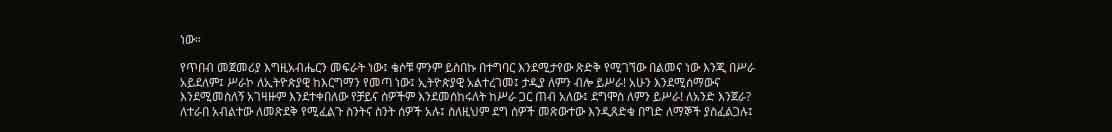ነው።

የጥበብ መጀመሪያ እግዚአብሔርን መፍራት ነው፤ ቄሶቹ ምንም ይስበኩ በተግባር እንደሚታየው ጽድቅ የሚገኘው በልመና ነው እንጂ በሥራ አይደለም፤ ሥራኮ ለኢትዮጵያዊ ከእርግማን የመጣ ነው፤ ኢትዮጵያዊ አልተረገመ፤ ታዲያ ለምን ብሎ ይሥራ! አሁን እንደሚሰማውና እንደሚመስለኝ አገዛዙም እንደተቀበለው የቻይና ሰዎችም እንደመሰከሩለት ከሥራ ጋር ጠብ አለው፤ ደግሞስ ለምን ይሥራ! ለአንድ እንጀራ? ለተራበ አብልተው ለመጽደቅ የሚፈልጉ ስንትና ስንት ሰዎች አሉ፤ ስለዚህም ደግ ሰዎች መጽውተው እንዲጸድቁ በግድ ለማኞች ያስፈልጋሉ፤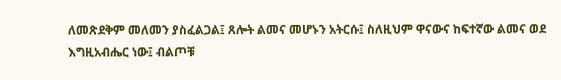ለመጽደቅም መለመን ያስፈልጋል፤ ጸሎት ልመና መሆኑን አትርሱ፤ ስለዚህም ዋናውና ከፍተኛው ልመና ወደ እግዚአብሔር ነው፤ ብልጦቹ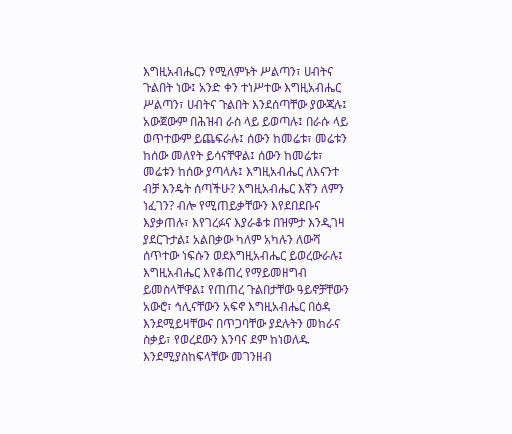እግዚአብሔርን የሚለምኑት ሥልጣን፣ ሀብትና ጉልበት ነው፤ አንድ ቀን ተነሥተው እግዚአብሔር ሥልጣን፣ ሀብትና ጉልበት እንደሰጣቸው ያውጃሉ፤ አውጀውም በሕዝብ ራስ ላይ ይወጣሉ፤ በራሱ ላይ ወጥተውም ይጨፍራሉ፤ ሰውን ከመሬቱ፣ መሬቱን ከሰው መለየት ይሳናቸዋል፤ ሰውን ከመሬቱ፣ መሬቱን ከሰው ያጣላሉ፤ እግዚአብሔር ለእናንተ ብቻ እንዴት ሰጣችሁ? እግዚአብሔር እኛን ለምን ነፈገን? ብሎ የሚጠይቃቸውን እየደበደቡና እያቃጠሉ፣ እየገረፉና እያራቆቱ በዝምታ እንዲገዛ ያደርጉታል፤ አልበቃው ካለም አካሉን ለውሻ ሰጥተው ነፍሱን ወደእግዚአብሔር ይወረውራሉ፤ እግዚአብሔር እየቆጠረ የማይመዘግብ ይመስላቸዋል፤ የጠጠረ ጉልበታቸው ዓይኖቻቸውን አውሮ፣ ኅሊናቸውን አፍኖ እግዚአብሔር በዕዳ እንደሚይዛቸውና በጥጋባቸው ያደሉትን መከራና ስቃይ፣ የወረደውን እንባና ደም ከነወለዱ እንደሚያስከፍላቸው መገንዘብ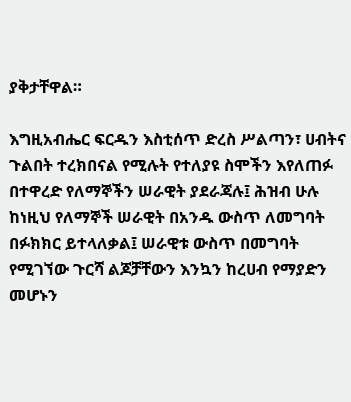ያቅታቸዋል።

እግዚአብሔር ፍርዱን እስቲሰጥ ድረስ ሥልጣን፣ ሀብትና ጉልበት ተረክበናል የሚሉት የተለያዩ ስሞችን እየለጠፉ በተዋረድ የለማኞችን ሠራዊት ያደራጃሉ፤ ሕዝብ ሁሉ ከነዚህ የለማኞች ሠራዊት በአንዱ ውስጥ ለመግባት በፉክክር ይተላለቃል፤ ሠራዊቱ ውስጥ በመግባት የሚገኘው ጉርሻ ልጆቻቸውን እንኳን ከረሀብ የማያድን መሆኑን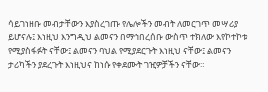ሳይገነዘቡ መብታቸውን እያስረገጡ የሌሎችን መብት ለመርገጥ መሣሪያ ይሆናሉ፤ እነዚህ እንግዲህ ልመናን በማኅበረሰቡ ውስጥ ተክለው እየኮተኮቱ የሚያስፋፉት ናቸው፤ ልመናን ባህል የሚያደርጉት እነዚህ ናቸው፤ ልመናን ታሪካችን ያደረጉት እነዚህና ከነሱ የቀደሙት ገዢዎቻችን ናቸው።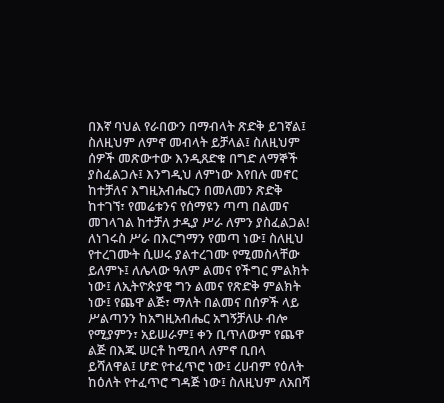በእኛ ባህል የራበውን በማብላት ጽድቅ ይገኛል፤ ስለዚህም ለምኖ መብላት ይቻላል፤ ስለዚህም ሰዎች መጽውተው እንዲጸድቁ በግድ ለማኞች ያስፈልጋሉ፤ እንግዲህ ለምነው እየበሉ መኖር ከተቻለና እግዚአብሔርን በመለመን ጽድቅ ከተገኘ፣ የመሬቱንና የሰማዩን ጣጣ በልመና መገላገል ከተቻለ ታዲያ ሥራ ለምን ያስፈልጋል! ለነገሩስ ሥራ በእርግማን የመጣ ነው፤ ስለዚህ የተረገሙት ሲሠሩ ያልተረገሙ የሚመስላቸው ይለምኑ፤ ለሌላው ዓለም ልመና የችግር ምልክት ነው፤ ለኢትዮጵያዊ ግን ልመና የጽድቅ ምልክት ነው፤ የጨዋ ልጅ፣ ማለት በልመና በሰዎች ላይ ሥልጣንን ከአግዚአብሔር አግኝቻለሁ ብሎ የሚያምን፣ አይሠራም፤ ቀን ቢጥለውም የጨዋ ልጅ በእጁ ሠርቶ ከሚበላ ለምኖ ቢበላ ይሻለዋል፤ ሆድ የተፈጥሮ ነው፤ ረሀብም የዕለት ከዕለት የተፈጥሮ ግዳጅ ነው፤ ስለዚህም ለአበሻ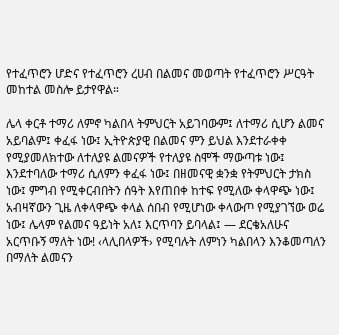የተፈጥሮን ሆድና የተፈጥሮን ረሀብ በልመና መወጣት የተፈጥሮን ሥርዓት መከተል መስሎ ይታየዋል።

ሌላ ቀርቶ ተማሪ ለምኖ ካልበላ ትምህርት አይገባውም፤ ለተማሪ ሲሆን ልመና አይባልም፤ ቀፈፋ ነው፤ ኢትዮጵያዊ በልመና ምን ይህል እንደተራቀቀ የሚያመለክተው ለተለያዩ ልመናዎች የተለያዩ ስሞች ማውጣቱ ነው፤ እንደተባለው ተማሪ ሲለምን ቀፈፋ ነው፤ በዘመናዊ ቋንቋ የትምህርት ታክስ ነው፤ ምግብ የሚቀርብበትን ሰዓት እየጠበቀ ከተፍ የሚለው ቀላዋጭ ነው፤ አብዛኛውን ጊዜ ለቀላዋጭ ቀላል ሰበብ የሚሆነው ቀላውጦ የሚያገኘው ወሬ ነው፤ ሌላም የልመና ዓይነት አለ፤ እርጥባን ይባላል፤ — ደርቄአለሁና አርጥቡኝ ማለት ነው! ‹ላሊበላዎች› የሚባሉት ለምነን ካልበላን እንቆመጣለን በማለት ልመናን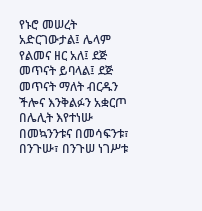የኑሮ መሠረት አድርገውታል፤ ሌላም የልመና ዘር አለ፤ ደጅ መጥናት ይባላል፤ ደጅ መጥናት ማለት ብርዱን ችሎና እንቅልፉን አቋርጦ በሌሊት እየተነሡ በመኳንንቱና በመሳፍንቱ፣ በንጉሡ፣ በንጉሠ ነገሥቱ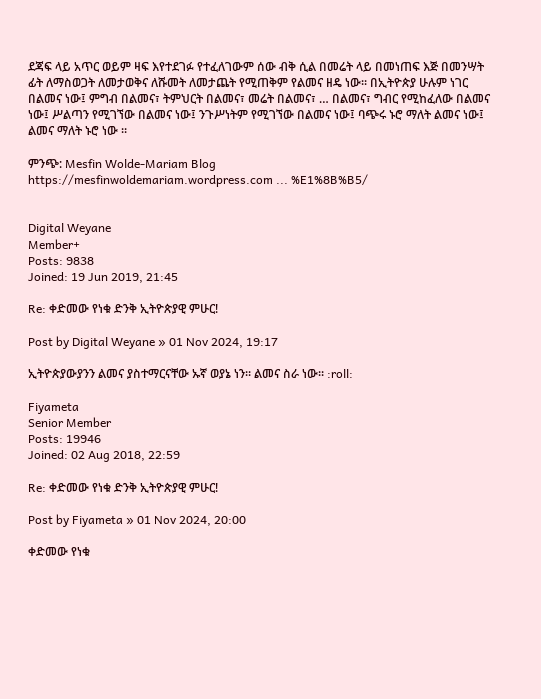ደጃፍ ላይ አጥር ወይም ዛፍ እየተደገፉ የተፈለገውም ሰው ብቅ ሲል በመሬት ላይ በመነጠፍ እጅ በመንሣት ፊት ለማስወጋት ለመታወቅና ለሹመት ለመታጨት የሚጠቅም የልመና ዘዴ ነው፡፡ በኢትዮጵያ ሁሉም ነገር በልመና ነው፤ ምግብ በልመና፣ ትምህርት በልመና፣ መሬት በልመና፣ … በልመና፣ ግብር የሚከፈለው በልመና ነው፤ ሥልጣን የሚገኘው በልመና ነው፤ ንጉሥነትም የሚገኘው በልመና ነው፤ ባጭሩ ኑሮ ማለት ልመና ነው፤ ልመና ማለት ኑሮ ነው ።

ምንጭ: Mesfin Wolde-Mariam Blog
https://mesfinwoldemariam.wordpress.com ... %E1%8B%B5/


Digital Weyane
Member+
Posts: 9838
Joined: 19 Jun 2019, 21:45

Re: ቀድመው የነቁ ድንቅ ኢትዮጵያዊ ምሁር!

Post by Digital Weyane » 01 Nov 2024, 19:17

ኢትዮጵያውያንን ልመና ያስተማርናቸው ኡኛ ወያኔ ነን። ልመና ስራ ነው። :roll:

Fiyameta
Senior Member
Posts: 19946
Joined: 02 Aug 2018, 22:59

Re: ቀድመው የነቁ ድንቅ ኢትዮጵያዊ ምሁር!

Post by Fiyameta » 01 Nov 2024, 20:00

ቀድመው የነቁ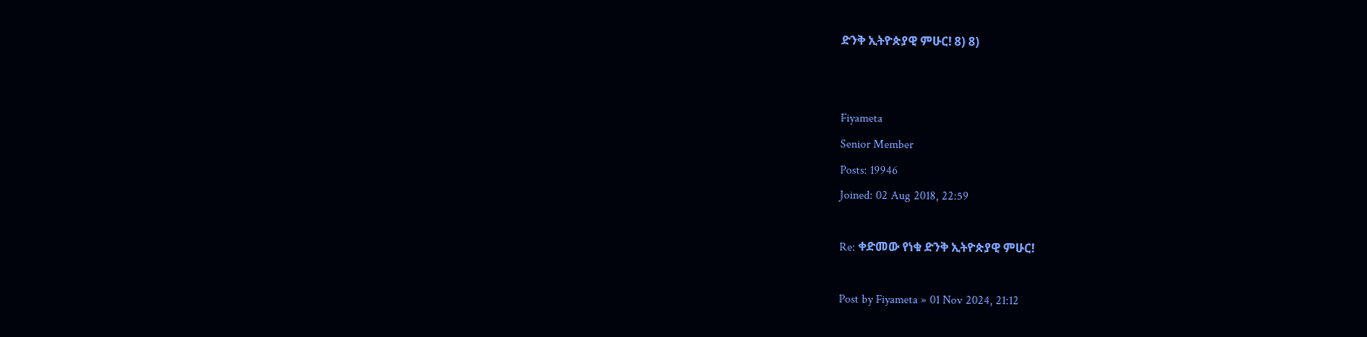ድንቅ ኢትዮጵያዊ ምሁር! 8) 8)


Fiyameta
Senior Member
Posts: 19946
Joined: 02 Aug 2018, 22:59

Re: ቀድመው የነቁ ድንቅ ኢትዮጵያዊ ምሁር!

Post by Fiyameta » 01 Nov 2024, 21:12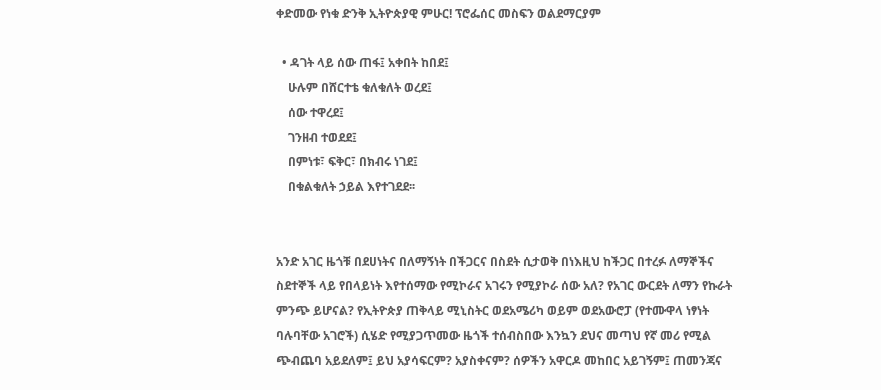ቀድመው የነቁ ድንቅ ኢትዮጵያዊ ምሁር! ፕሮፌሰር መስፍን ወልደማርያም

  • ዳገት ላይ ሰው ጠፋ፤ አቀበት ከበደ፤
    ሁሉም በሸርተቴ ቁለቁለት ወረደ፤
    ሰው ተዋረደ፤
    ገንዘብ ተወደደ፤
    በምነቱ፣ ፍቅር፣ በክብሩ ነገደ፤
    በቁልቁለት ኃይል እየተገደደ፡፡


አንድ አገር ዜጎቹ በደሀነትና በለማኝነት በችጋርና በስደት ሲታወቅ በነእዚህ ከችጋር በተረፉ ለማኞችና ስደተኞች ላይ የበላይነት እየተሰማው የሚኮራና አገሩን የሚያኮራ ሰው አለ? የአገር ውርደት ለማን የኩራት ምንጭ ይሆናል? የኢትዮጵያ ጠቅላይ ሚኒስትር ወደአሜሪካ ወይም ወደአውሮፓ (የተሙዋላ ነፃነት ባሉባቸው አገሮች) ሲሄድ የሚያጋጥመው ዜጎች ተሰብስበው እንኳን ደህና መጣህ የኛ መሪ የሚል ጭብጨባ አይደለም፤ ይህ አያሳፍርም? አያስቀናም? ሰዎችን አዋርዶ መከበር አይገኝም፤ ጠመንጃና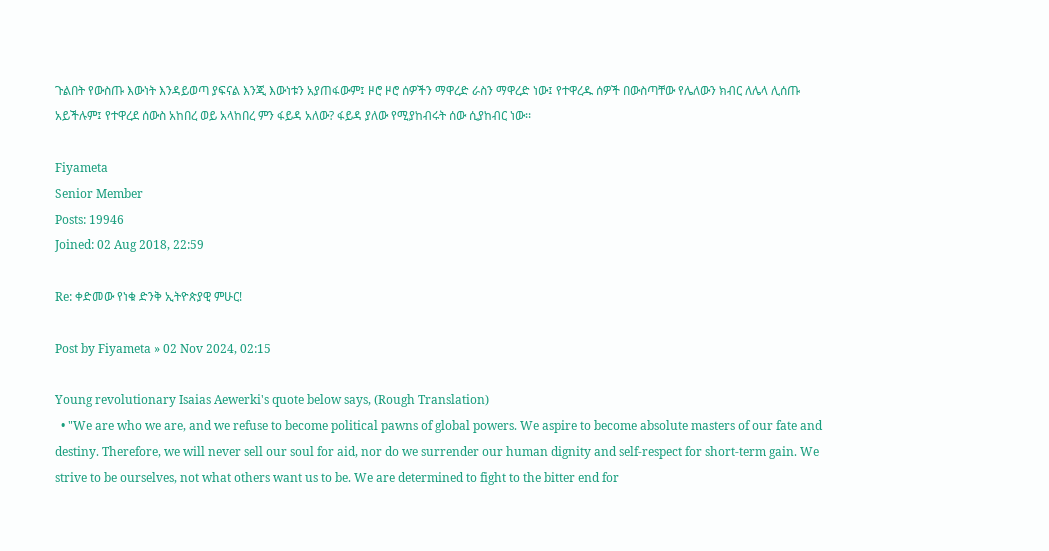ጉልበት የውስጡ እውነት እንዳይወጣ ያፍናል እንጂ እውነቱን አያጠፋውም፤ ዞሮ ዞሮ ሰዎችን ማዋረድ ራስን ማዋረድ ነው፤ የተዋረዱ ሰዎች በውስጣቸው የሌለውን ክብር ለሌላ ሊሰጡ አይችሉም፤ የተዋረደ ሰውስ አከበረ ወይ አላከበረ ምን ፋይዳ አለው? ፋይዳ ያለው የሚያከብሩት ሰው ሲያከብር ነው፡፡

Fiyameta
Senior Member
Posts: 19946
Joined: 02 Aug 2018, 22:59

Re: ቀድመው የነቁ ድንቅ ኢትዮጵያዊ ምሁር!

Post by Fiyameta » 02 Nov 2024, 02:15

Young revolutionary Isaias Aewerki's quote below says, (Rough Translation)
  • "We are who we are, and we refuse to become political pawns of global powers. We aspire to become absolute masters of our fate and destiny. Therefore, we will never sell our soul for aid, nor do we surrender our human dignity and self-respect for short-term gain. We strive to be ourselves, not what others want us to be. We are determined to fight to the bitter end for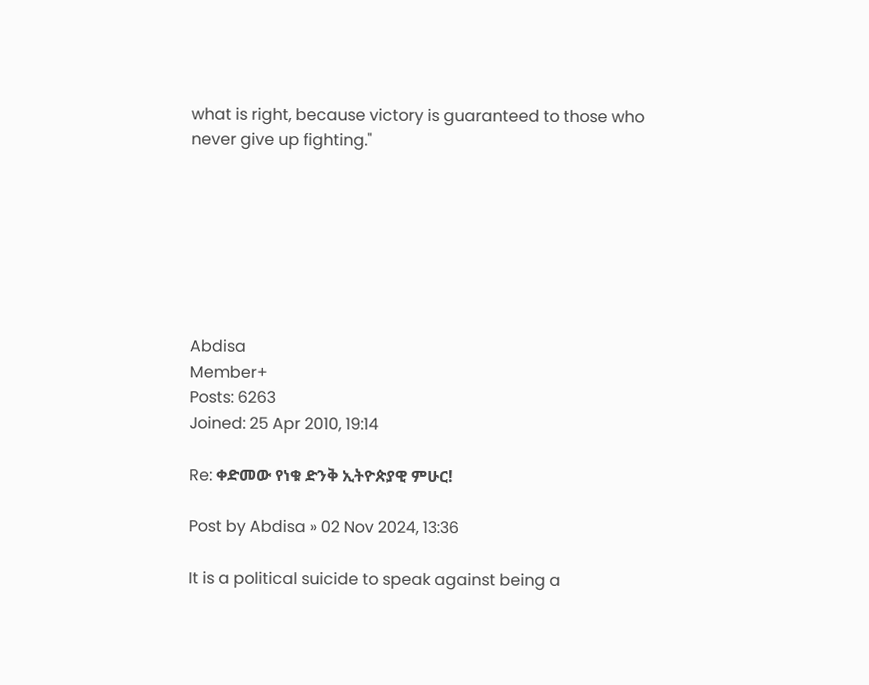what is right, because victory is guaranteed to those who never give up fighting."







Abdisa
Member+
Posts: 6263
Joined: 25 Apr 2010, 19:14

Re: ቀድመው የነቁ ድንቅ ኢትዮጵያዊ ምሁር!

Post by Abdisa » 02 Nov 2024, 13:36

It is a political suicide to speak against being a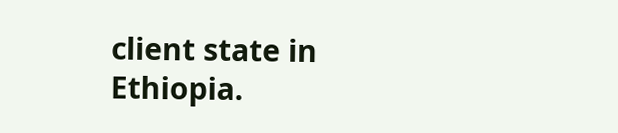client state in Ethiopia.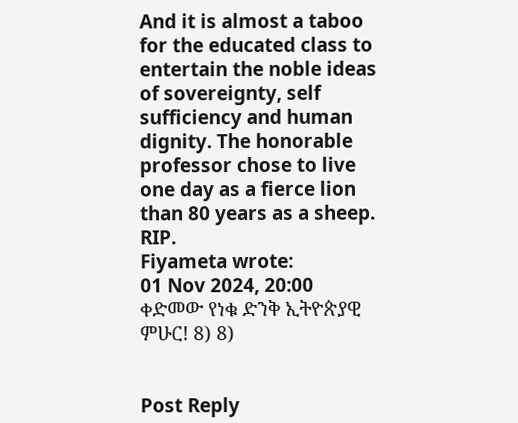And it is almost a taboo for the educated class to entertain the noble ideas of sovereignty, self sufficiency and human dignity. The honorable professor chose to live one day as a fierce lion than 80 years as a sheep. RIP.
Fiyameta wrote:
01 Nov 2024, 20:00
ቀድመው የነቁ ድንቅ ኢትዮጵያዊ ምሁር! 8) 8)


Post Reply